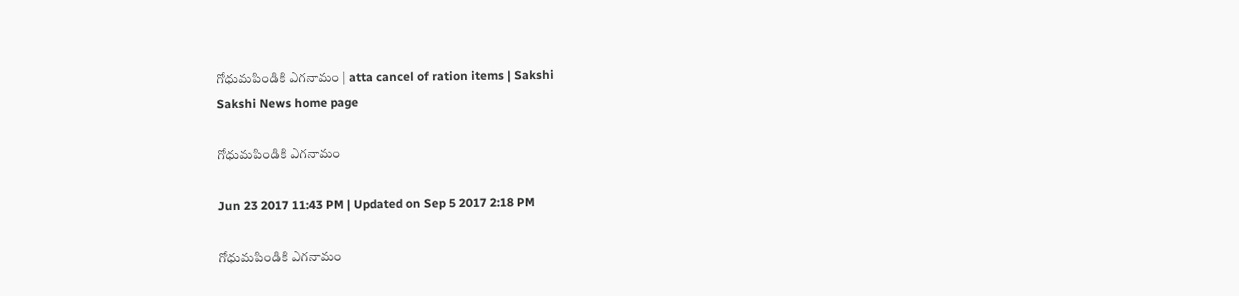గోధుమపిండికి ఎగనామం | atta cancel of ration items | Sakshi
Sakshi News home page

గోధుమపిండికి ఎగనామం

Jun 23 2017 11:43 PM | Updated on Sep 5 2017 2:18 PM

గోధుమపిండికి ఎగనామం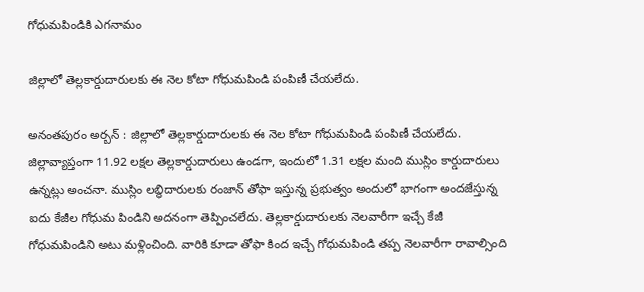గోధుమపిండికి ఎగనామం

జిల్లాలో తెల్లకార్డుదారులకు ఈ నెల కోటా గోధుమపిండి పంపిణీ చేయలేదు.

అనంతపురం అర్బన్‌ : జిల్లాలో తెల్లకార్డుదారులకు ఈ నెల కోటా గోధుమపిండి పంపిణీ చేయలేదు. జిల్లావ్యాప్తంగా 11.92 లక్షల తెల్లకార్డుదారులు ఉండగా, ఇందులో 1.31 లక్షల మంది ముస్లిం కార్డుదారులు ఉన్నట్లు అంచనా. ముస్లిం లబ్ధిదారులకు రంజాన్‌ తోఫా ఇస్తున్న ప్రభుత్వం అందులో భాగంగా అందజేస్తున్న ఐదు కేజీల గోధుమ పిండిని అదనంగా తెప్పించలేదు. తెల్లకార్డుదారులకు నెలవారీగా ఇచ్చే కేజీ గోధుమపిండిని అటు మళ్లించింది. వారికి కూడా తోఫా కింద ఇచ్చే గోధుమపిండి తప్ప నెలవారీగా రావాల్సింది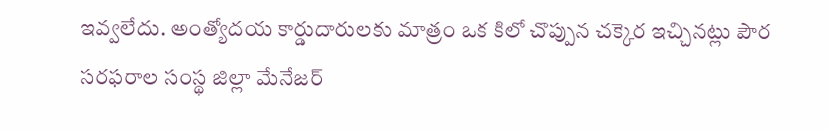ఇవ్వలేదు. అంత్యోదయ కార్డుదారులకు మాత్రం ఒక కిలో చొప్పున చక్కెర ఇచ్చినట్లు పౌర సరఫరాల సంస్థ జిల్లా మేనేజర్‌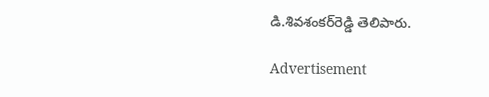డి.శివశంకర్‌రెడ్డి తెలిపారు.

Advertisement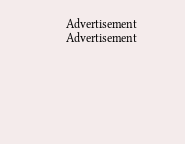Advertisement
Advertisement